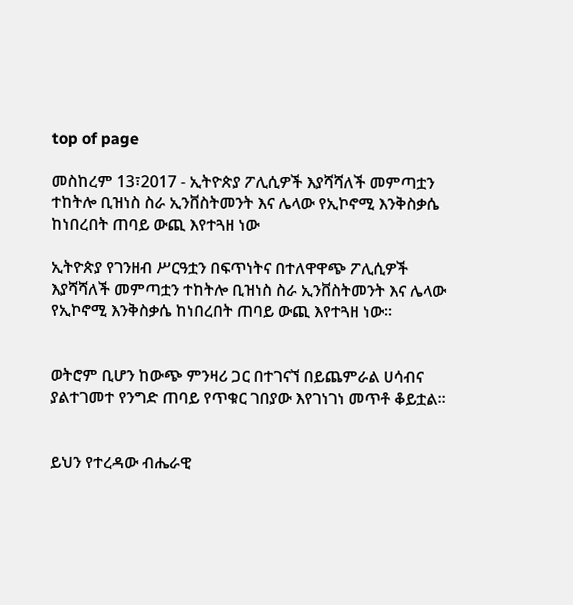top of page

መስከረም 13፣2017 - ኢትዮጵያ ፖሊሲዎች እያሻሻለች መምጣቷን ተከትሎ ቢዝነስ ስራ ኢንቨስትመንት እና ሌላው የኢኮኖሚ እንቅስቃሴ ከነበረበት ጠባይ ውጪ እየተጓዘ ነው

ኢትዮጵያ የገንዘብ ሥርዓቷን በፍጥነትና በተለዋዋጭ ፖሊሲዎች እያሻሻለች መምጣቷን ተከትሎ ቢዝነስ ስራ ኢንቨስትመንት እና ሌላው የኢኮኖሚ እንቅስቃሴ ከነበረበት ጠባይ ውጪ እየተጓዘ ነው፡፡


ወትሮም ቢሆን ከውጭ ምንዛሪ ጋር በተገናኘ በይጨምራል ሀሳብና ያልተገመተ የንግድ ጠባይ የጥቁር ገበያው እየገነገነ መጥቶ ቆይቷል።


ይህን የተረዳው ብሔራዊ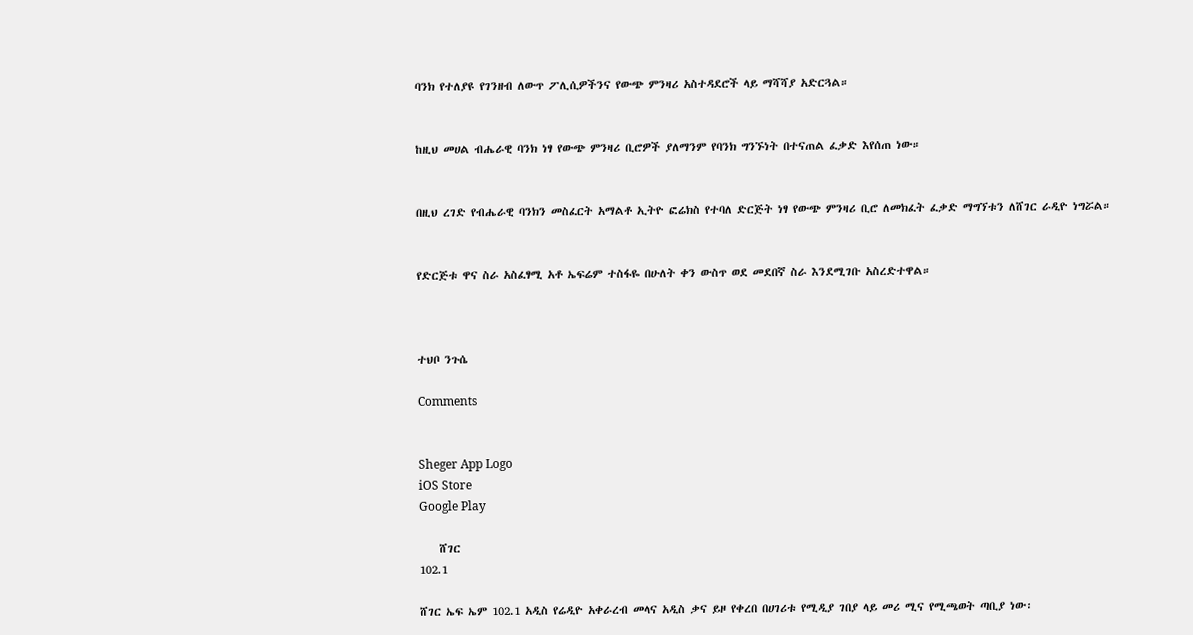ባንክ የተለያዩ የገንዘብ ለውጥ ፖሊሲዎችንና የውጭ ምንዛሪ አስተዳደሮች ላይ ማሻሻያ አድርጓል።


ከዚህ መሀል ብሔራዊ ባንክ ነፃ የውጭ ምንዛሪ ቢሮዎች ያለማንም የባንክ ግንኙነት በተናጠል ፈቃድ እየሰጠ ነው።


በዚህ ረገድ የብሔራዊ ባንክን መስፈርት አማልቶ ኢትዮ ፎሬክስ የተባለ ድርጅት ነፃ የውጭ ምንዛሪ ቢሮ ለመክፈት ፈቃድ ማግኘቱን ለሸገር ራዲዮ ነግሯል።


የድርጅቱ ዋና ስራ አስፈፃሚ አቶ ኤፍሬም ተስፋዬ በሁለት ቀን ውስጥ ወደ መደበኛ ስራ እንደሚገቡ አስረድተዋል።



ተህቦ ንጉሴ

Comments


Sheger App Logo
iOS Store
Google Play

    ሸገር
102.1

ሸገር ኤፍ ኤም 102.1 አዲስ የሬዲዮ አቀራረብ መላና አዲስ ቃና ይዞ የቀረበ በሀገሪቱ የሚዲያ ገበያ ላይ መሪ ሚና የሚጫወት ጣቢያ ነው፡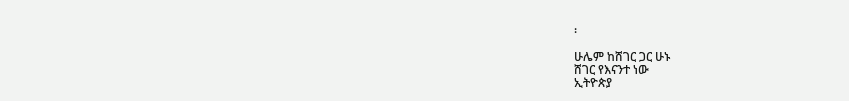፡

ሁሌም ከሸገር ጋር ሁኑ
ሸገር የእናንተ ነው
ኢትዮጵያ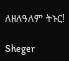ለዘለዓለም ትኑር!

Sheger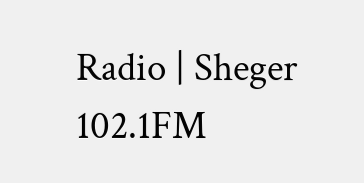Radio | Sheger 102.1FM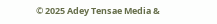© 2025 Adey Tensae Media &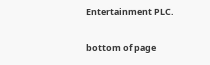Entertainment PLC.

bottom of page